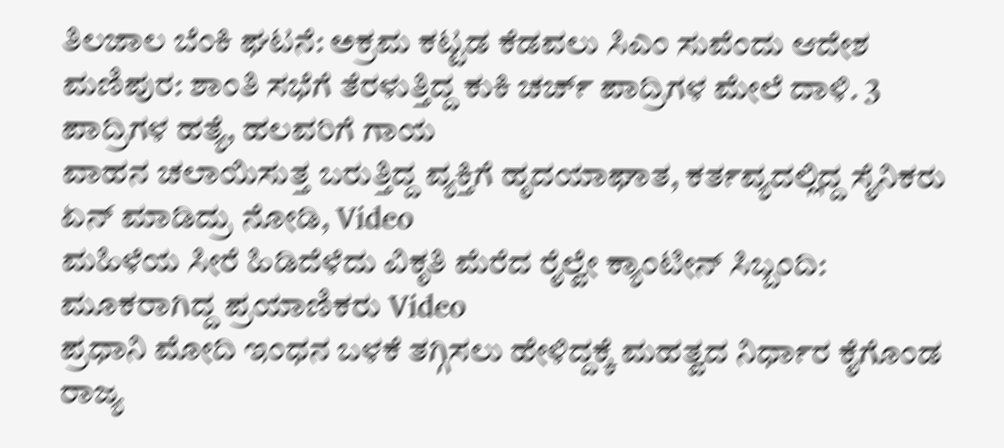ತಿಲಜಾಲ ಬೆಂಕಿ ಘಟನೆ: ಅಕ್ರಮ ಕಟ್ಟಡ ಕೆಡವಲು ಸಿಎಂ ಸುವೆಂದು ಆದೇಶ
ಮಣಿಪುರ: ಶಾಂತಿ ಸಭೆಗೆ ತೆರಳುತ್ತಿದ್ದ ಕುಕಿ ಚರ್ಚ್ ಪಾದ್ರಿಗಳ ಮೇಲೆ ದಾಳಿ. 3 ಪಾದ್ರಿಗಳ ಹತ್ಯೆ, ಹಲವರಿಗೆ ಗಾಯ
ವಾಹನ ಚಲಾಯಿಸುತ್ತ ಬರುತ್ತಿದ್ದ ವ್ಯಕ್ತಿಗೆ ಹೃದಯಾಘಾತ, ಕರ್ತವ್ಯದಲ್ಲಿದ್ದ ಸೈನಿಕರು ಏನ್ ಮಾಡಿದ್ರು ನೋಡಿ, Video
ಮಹಿಳೆಯ ಸೀರೆ ಹಿಡಿದೆಳೆದು ವಿಕೃತಿ ಮೆರೆದ ರೈಲ್ವೇ ಕ್ಯಾಂಟೀನ್ ಸಿಬ್ಬಂದಿ: ಮೂಕರಾಗಿದ್ದ ಪ್ರಯಾಣಿಕರು Video
ಪ್ರಧಾನಿ ಮೋದಿ ಇಂಧನ ಬಳಕೆ ತಗ್ಗಿಸಲು ಹೇಳಿದ್ದಕ್ಕೆ ಮಹತ್ವದ ನಿರ್ಧಾರ ಕೈಗೊಂಡ ರಾಜ್ಯ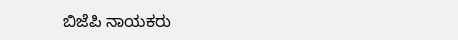ಬಿಜೆಪಿ ನಾಯಕರು